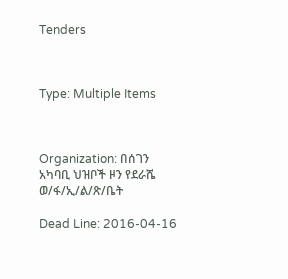Tenders



Type: Multiple Items



Organization: በሰገን አካባቢ ህዝቦች ዞን የደራሼ ወ/ፋ/ኢ/ል/ጽ/ቤት

Dead Line: 2016-04-16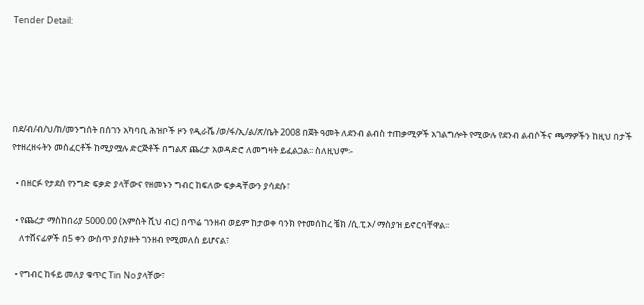Tender Detail:





በደ/ብ/ብ/ህ/ክ/መንግሰት በሰገን አካባቢ ሕዝቦች ዞን የዲራሼ /ወ/ፋ/ኢ/ል/ጽ/ቤት 2008 በጀት ዓመት ለደንብ ልብስ ተጠቃሚዎች አገልግሎት የሚውሉ የደንብ ልብሶችና ጫማዎችን ከዚህ በታች የተዘረዘሩትን መስፈርቶች ከሚያሟሉ ድርጅቶች በግልጽ ጨረታ አወዳድሮ ለመግዛት ይፈልጋል፡፡ ስለዚህም፡-

  • በዘርፉ የታደሰ የንግድ ፍቃድ ያላቸውና የዘመኑን ግብር ከፍለው ፍቃዳቸውን ያሳደሱ፣

  • የጨረታ ማስከበሪያ 5000.00 (አምስት ሺህ ብር) በጥሬ ገንዘብ ወይም ከታወቀ ባንክ የተመሰከረ ቼክ /ሲ.ፒ.ኦ/ ማስያዝ ይኖርባቸዋል፡፡
    ለተሸናፊዎች በ5 ቀን ውስጥ ያስያዙት ገንዘብ የሚመለስ ይሆናል፣

  • የግብር ከፋይ መለያ ቁጥር Tin No ያላቸው፣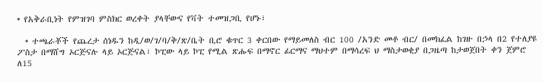• የአቅራቢነት የምዝገባ ምስክር ወረቀት ያላቸውና የቫት ተመዝጋቢ የሆኑ፣

  • ተጫራቾች የጨረታ ሰነዱን ከዲ/ወ/ገ/ባ/ቅ/ጽ/ቤት ቢሮ ቁጥር 3 ቀርበው የማይመለስ ብር 100 /አንድ መቶ ብር/ በመክፈል ከገዙ በኃላ በ2 የተለያዩ ፖስታ በማሸግ ኦርጅናሉ ላይ ኦርጅናል፣ ኮፒው ላይ ኮፒ የሚል ጽሑፍ በማኖር ፊርማና ማህተም በማሳረፍ ህ ማስታወቂያ በጋዜጣ ከታወጀበት ቀን ጀምሮ ለ15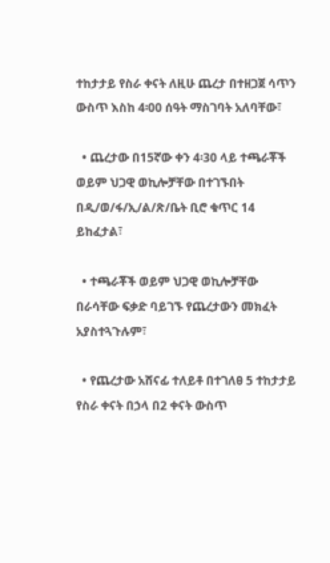ተከታታይ የስራ ቀናት ለዚሁ ጨረታ በተዘጋጀ ሳጥን ውስጥ እስከ 4፡00 ሰዓት ማስገባት አለባቸው፣

  • ጨረታው በ15ኛው ቀን 4፡30 ላይ ተጫራቾች ወይም ህጋዊ ወኪሎቻቸው በተገኙበት በዲ/ወ/ፋ/ኢ/ል/ጽ/ቤት ቢሮ ቁጥር 14 ይከፈታል፣

  • ተጫራቾች ወይም ህጋዊ ወኪሎቻቸው በራሳቸው ፍቃድ ባይገኙ የጨረታውን መክፈት አያስተጓጉሉም፣

  • የጨረታው አሸናፊ ተለይቶ በተገለፀ 5 ተከታታይ የስራ ቀናት በኃላ በ2 ቀናት ውስጥ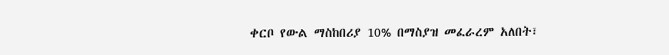ቀርቦ የውል ማስከበሪያ 10% በማስያዝ መፈራረም አለበት፣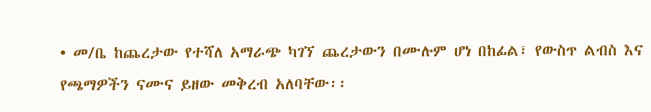• መ/ቤ ከጨረታው የተሻለ አማራጭ ካገኘ ጨረታውን በሙሉም ሆነ በከፊል፣ የውስጥ ልብስ እና የጫማዎችን ናሙና ይዘው መቅረብ አለባቸው፡፡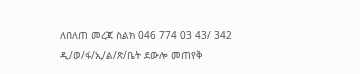ለበለጠ መረጃ ስልክ 046 774 03 43/ 342 ዲ/ወ/ፋ/ኢ/ል/ጽ/ቤት ደውሎ መጠየቅ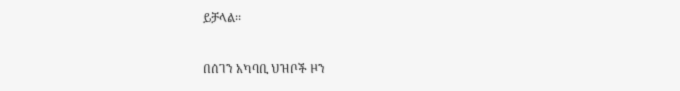ይቻላል፡፡

በሰገን አካባቢ ህዝቦች ዞን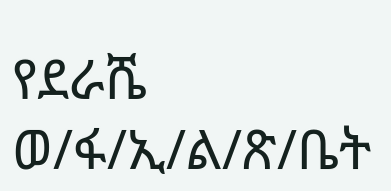የደራሼ  ወ/ፋ/ኢ/ል/ጽ/ቤት